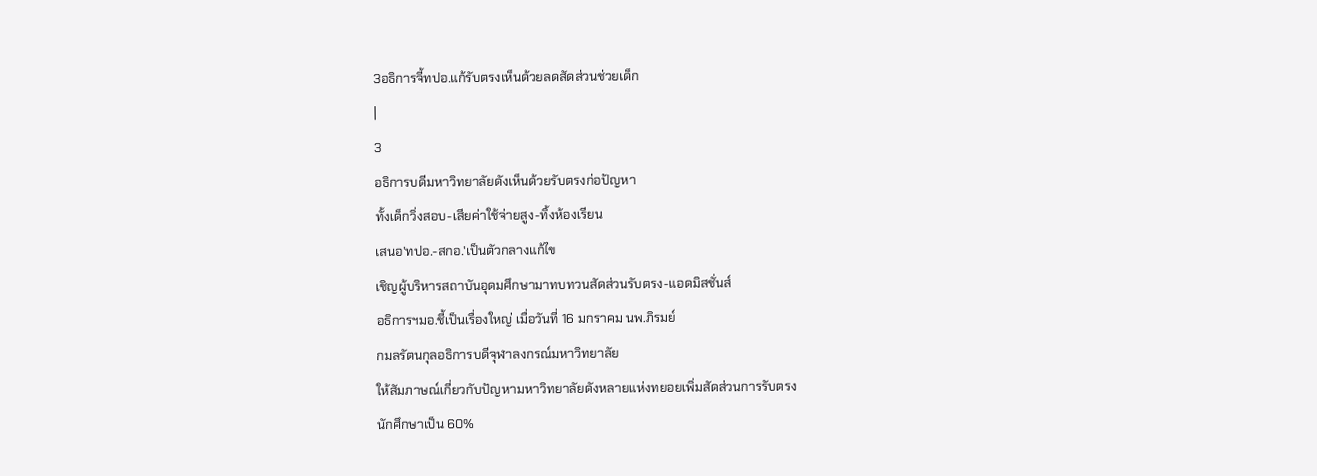3อธิการจี้ทปอ.แก้รับตรงเห็นด้วยลดสัดส่วนช่วยเด็ก
|
3
อธิการบดีมหาวิทยาลัยดังเห็นด้วยรับตรงก่อปัญหา
ทั้งเด็กวิ่งสอบ-เสียค่าใช้จ่ายสูง-ทิ้งห้องเรียน
เสนอ'ทปอ.-สกอ.'เป็นตัวกลางแก้ไข
เชิญผู้บริหารสถาบันอุดมศึกษามาทบทวนสัดส่วนรับตรง-แอดมิสชั่นส์
อธิการฯมอ.ชี้เป็นเรื่องใหญ่ เมื่อวันที่ 16 มกราคม นพ.ภิรมย์
กมลรัตนกุลอธิการบดีจุฬาลงกรณ์มหาวิทยาลัย
ให้สัมภาษณ์เกี่ยวกับปัญหามหาวิทยาลัยดังหลายแห่งทยอยเพิ่มสัดส่วนการรับตรง
นักศึกษาเป็น 60%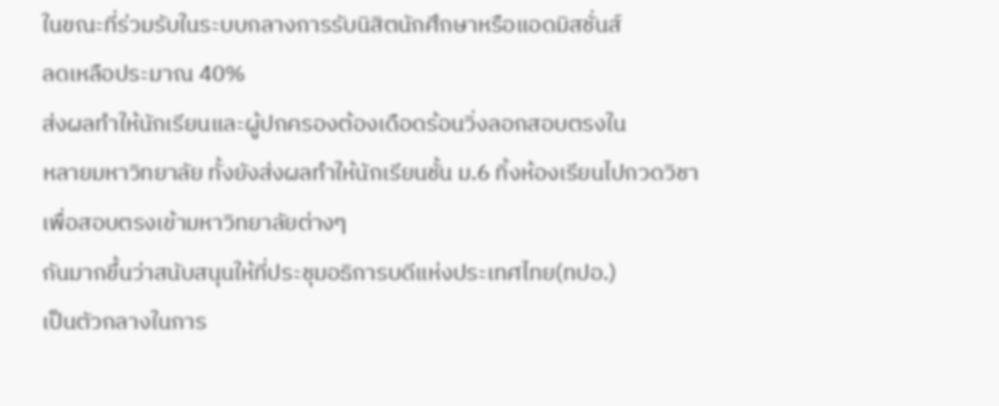ในขณะที่ร่วมรับในระบบกลางการรับนิสิตนักศึกษาหรือแอดมิสชั่นส์
ลดเหลือประมาณ 40%
ส่งผลทำให้นักเรียนและผู้ปกครองต้องเดือดร้อนวิ่งลอกสอบตรงใน
หลายมหาวิทยาลัย ทั้งยังส่งผลทำให้นักเรียนชั้น ม.6 ทิ้งห้องเรียนไปกวดวิชา
เพื่อสอบตรงเข้ามหาวิทยาลัยต่างๆ
กันมากขึ้นว่าสนับสนุนให้ที่ประชุมอธิการบดีแห่งประเทศไทย(ทปอ.)
เป็นตัวกลางในการ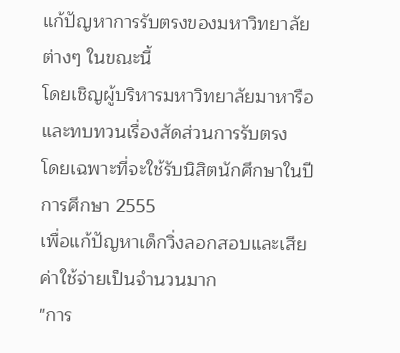แก้ปัญหาการรับตรงของมหาวิทยาลัยต่างๆ ในขณะนี้
โดยเชิญผู้บริหารมหาวิทยาลัยมาหารือและทบทวนเรื่องสัดส่วนการรับตรง
โดยเฉพาะที่จะใช้รับนิสิตนักศึกษาในปีการศึกษา 2555
เพื่อแก้ปัญหาเด็กวิ่งลอกสอบและเสียค่าใช้จ่ายเป็นจำนวนมาก
"การ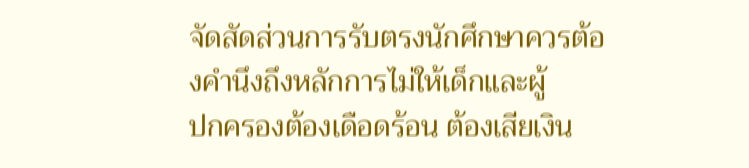จัดสัดส่วนการรับตรงนักศึกษาควรต้องคำนึงถึงหลักการไม่ให้เด็กและผู้
ปกครองต้องเดือดร้อน ต้องเสียเงิน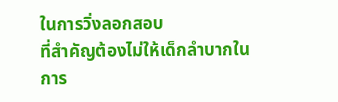ในการวิ่งลอกสอบ
ที่สำคัญต้องไม่ให้เด็กลำบากในการ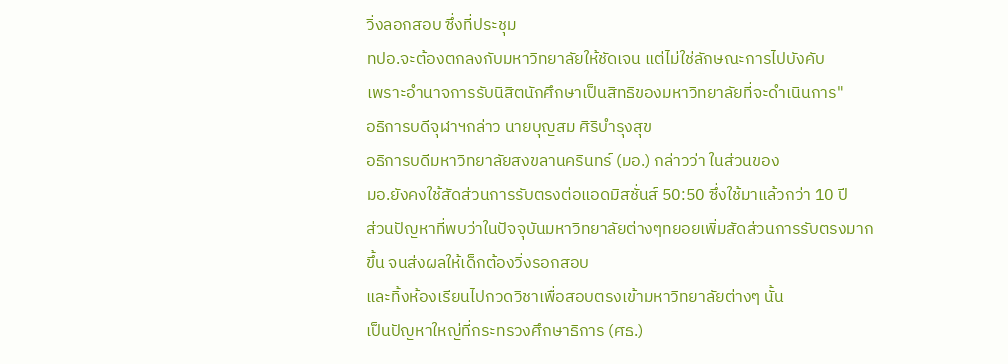วิ่งลอกสอบ ซึ่งที่ประชุม
ทปอ.จะต้องตกลงกับมหาวิทยาลัยให้ชัดเจน แต่ไม่ใช่ลักษณะการไปบังคับ
เพราะอำนาจการรับนิสิตนักศึกษาเป็นสิทธิของมหาวิทยาลัยที่จะดำเนินการ"
อธิการบดีจุฬาฯกล่าว นายบุญสม ศิริบำรุงสุข
อธิการบดีมหาวิทยาลัยสงขลานครินทร์ (มอ.) กล่าวว่า ในส่วนของ
มอ.ยังคงใช้สัดส่วนการรับตรงต่อแอดมิสชั่นส์ 50:50 ซึ่งใช้มาแล้วกว่า 10 ปี
ส่วนปัญหาที่พบว่าในปัจจุบันมหาวิทยาลัยต่างๆทยอยเพิ่มสัดส่วนการรับตรงมาก
ขึ้น จนส่งผลให้เด็กต้องวิ่งรอกสอบ
และทิ้งห้องเรียนไปกวดวิชาเพื่อสอบตรงเข้ามหาวิทยาลัยต่างๆ นั้น
เป็นปัญหาใหญ่ที่กระทรวงศึกษาธิการ (ศธ.)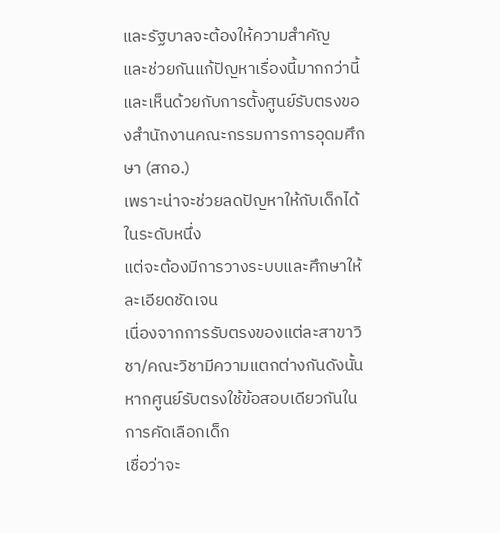และรัฐบาลจะต้องให้ความสำคัญ
และช่วยกันแก้ปัญหาเรื่องนี้มากกว่านี้
และเห็นด้วยกับการตั้งศูนย์รับตรงของสำนักงานคณะกรรมการการอุดมศึกษา (สกอ.)
เพราะน่าจะช่วยลดปัญหาให้กับเด็กได้ในระดับหนึ่ง
แต่จะต้องมีการวางระบบและศึกษาให้ละเอียดชัดเจน
เนื่องจากการรับตรงของแต่ละสาขาวิชา/คณะวิชามีความแตกต่างกันดังนั้น
หากศูนย์รับตรงใช้ข้อสอบเดียวกันในการคัดเลือกเด็ก
เชื่อว่าจะ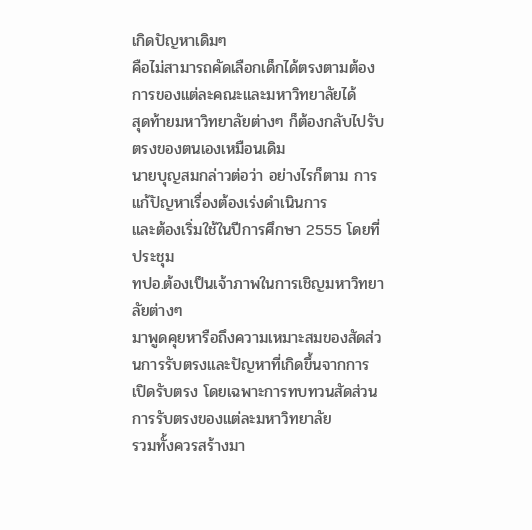เกิดปัญหาเดิมๆ
คือไม่สามารถคัดเลือกเด็กได้ตรงตามต้องการของแต่ละคณะและมหาวิทยาลัยได้
สุดท้ายมหาวิทยาลัยต่างๆ ก็ต้องกลับไปรับตรงของตนเองเหมือนเดิม
นายบุญสมกล่าวต่อว่า อย่างไรก็ตาม การแก้ปัญหาเรื่องต้องเร่งดำเนินการ
และต้องเริ่มใช้ในปีการศึกษา 2555 โดยที่ประชุม
ทปอ.ต้องเป็นเจ้าภาพในการเชิญมหาวิทยาลัยต่างๆ
มาพูดคุยหารือถึงความเหมาะสมของสัดส่วนการรับตรงและปัญหาที่เกิดขึ้นจากการ
เปิดรับตรง โดยเฉพาะการทบทวนสัดส่วนการรับตรงของแต่ละมหาวิทยาลัย
รวมทั้งควรสร้างมา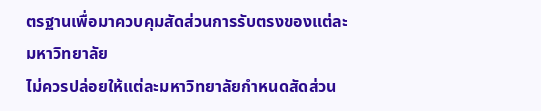ตรฐานเพื่อมาควบคุมสัดส่วนการรับตรงของแต่ละมหาวิทยาลัย
ไม่ควรปล่อยให้แต่ละมหาวิทยาลัยกำหนดสัดส่วน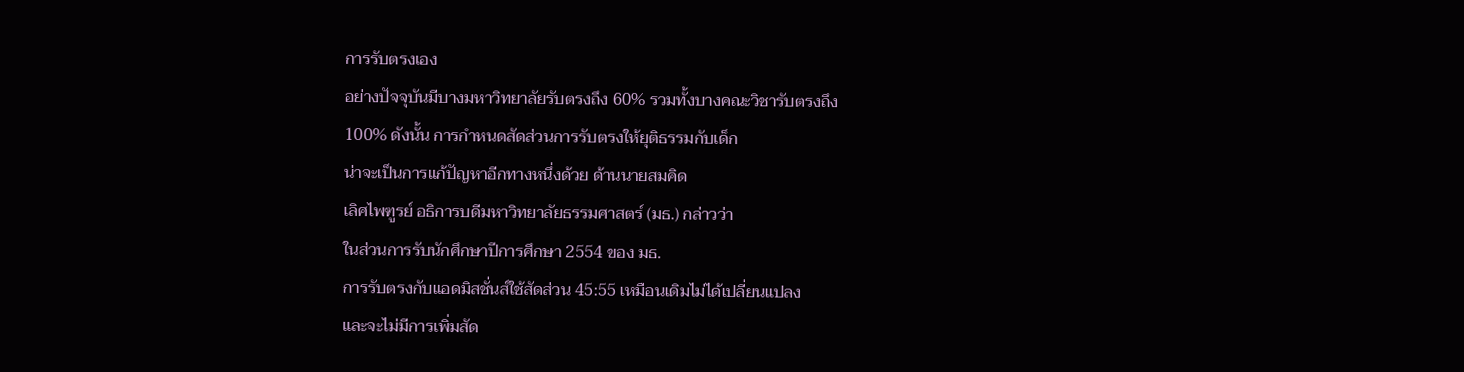การรับตรงเอง
อย่างปัจจุบันมีบางมหาวิทยาลัยรับตรงถึง 60% รวมทั้งบางคณะวิชารับตรงถึง
100% ดังนั้น การกำหนดสัดส่วนการรับตรงให้ยุติธรรมกับเด็ก
น่าจะเป็นการแก้ปัญหาอีกทางหนึ่งด้วย ด้านนายสมคิด
เลิศไพฑูรย์ อธิการบดีมหาวิทยาลัยธรรมศาสตร์ (มธ.) กล่าวว่า
ในส่วนการรับนักศึกษาปีการศึกษา 2554 ของ มธ.
การรับตรงกับแอดมิสชั่นส์ใช้สัดส่วน 45:55 เหมือนเดิมไม่ได้เปลี่ยนแปลง
และจะไม่มีการเพิ่มสัด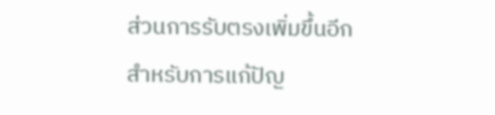ส่วนการรับตรงเพิ่มขึ้นอีก
สำหรับการแก้ปัญ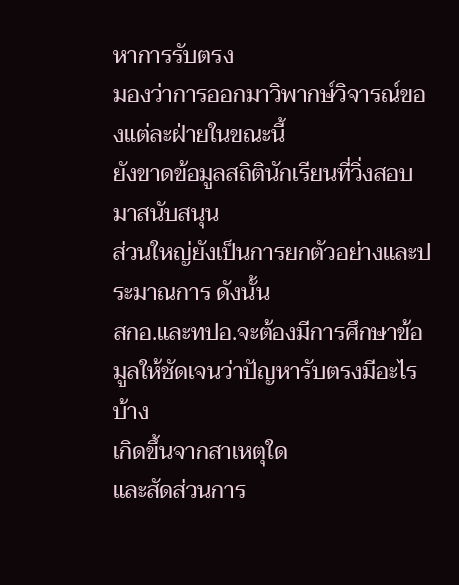หาการรับตรง
มองว่าการออกมาวิพากษ์วิจารณ์ของแต่ละฝ่ายในขณะนี้
ยังขาดข้อมูลสถิตินักเรียนที่วิ่งสอบมาสนับสนุน
ส่วนใหญ่ยังเป็นการยกตัวอย่างและประมาณการ ดังนั้น
สกอ.และทปอ.จะต้องมีการศึกษาข้อมูลให้ชัดเจนว่าปัญหารับตรงมีอะไรบ้าง
เกิดขึ้นจากสาเหตุใด
และสัดส่วนการ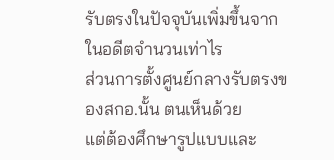รับตรงในปัจจุบันเพิ่มขึ้นจากในอดีตจำนวนเท่าไร
ส่วนการตั้งศูนย์กลางรับตรงของสกอ.นั้น ตนเห็นด้วย
แต่ต้องศึกษารูปแบบและ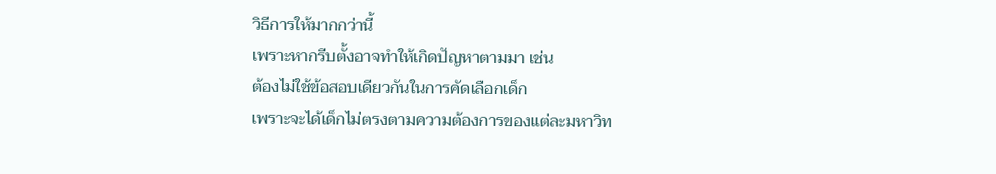วิธีการให้มากกว่านี้
เพราะหากรีบตั้งอาจทำให้เกิดปัญหาตามมา เช่น
ต้องไม่ใช้ข้อสอบเดียวกันในการคัดเลือกเด็ก
เพราะจะได้เด็กไม่ตรงตามความต้องการของแต่ละมหาวิท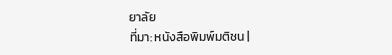ยาลัย
ที่มา: หนังสือพิมพ์มติชน |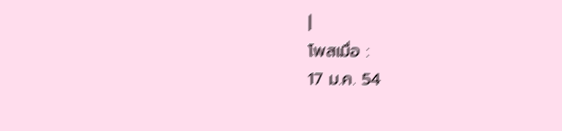|
โพสเมื่อ :
17 ม.ค. 54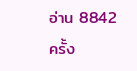อ่าน 8842 ครั้ง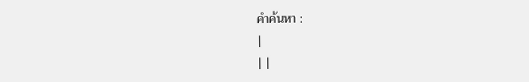คำค้นหา :
|
| |